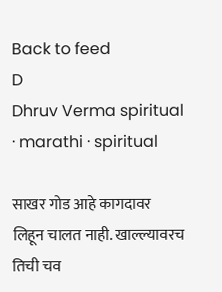Back to feed
D
Dhruv Verma spiritual · marathi · spiritual

साखर गोड आहे कागदावर लिहून चालत नाही. खाल्ल्यावरच तिची चव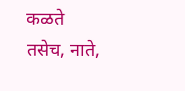कळते तसेच, नाते,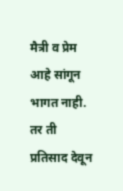मैत्री व प्रेम आहे सांगून भागत नाही. तर ती प्रतिसाद देवून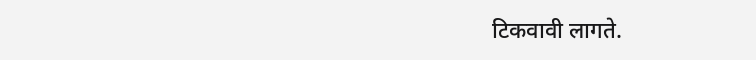टिकवावी लागते.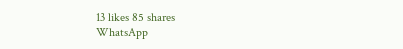13 likes 85 shares
WhatsApp